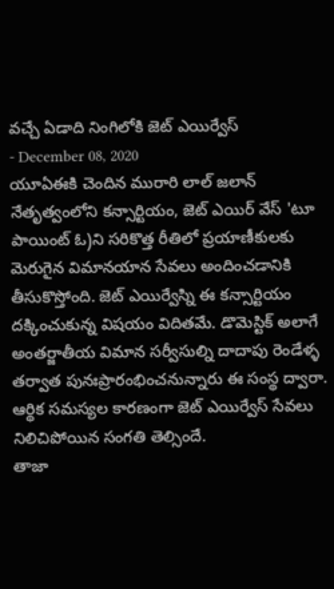వచ్చే ఏడాది నింగిలోకి జెట్ ఎయిర్వేస్
- December 08, 2020
యూఏఈకి చెందిన మురారి లాల్ జలాన్ నేతృత్వంలోని కన్సార్టియం, జెట్ ఎయిర్ వేస్ 'టూ పాయింట్ ఓ)ని సరికొత్త రీతిలో ప్రయాణీకులకు మెరుగైన విమానయాన సేవలు అందించడానికి తీసుకొస్తోంది. జెట్ ఎయిర్వేస్ని ఈ కన్సార్టియం దక్కించుకున్న విషయం విదితమే. డొమెస్టిక్ అలాగే అంతర్జాతీయ విమాన సర్వీసుల్ని దాదాపు రెండేళ్ళ తర్వాత పునఃప్రారంభించనున్నారు ఈ సంస్థ ద్వారా. ఆర్థిక సమస్యల కారణంగా జెట్ ఎయిర్వేస్ సేవలు నిలిచిపోయిన సంగతి తెల్సిందే.
తాజా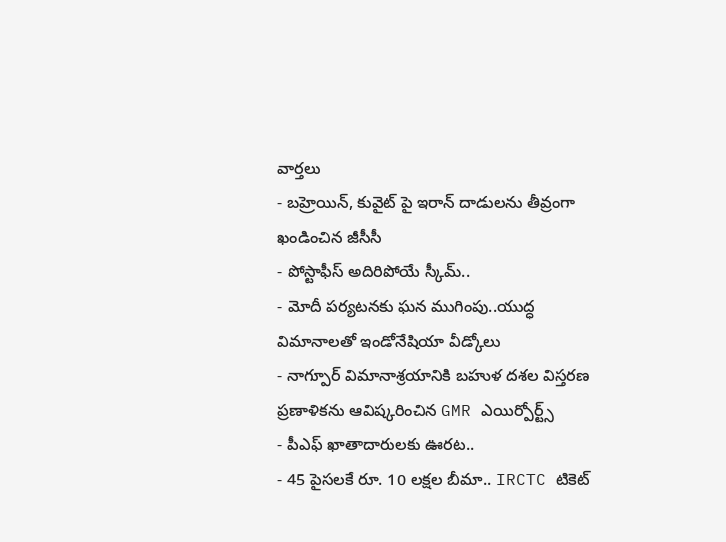వార్తలు
- బహ్రెయిన్, కువైట్ పై ఇరాన్ దాడులను తీవ్రంగా ఖండించిన జీసీసీ
- పోస్టాఫీస్ అదిరిపోయే స్కీమ్..
- మోదీ పర్యటనకు ఘన ముగింపు..యుద్ధ విమానాలతో ఇండోనేషియా వీడ్కోలు
- నాగ్పూర్ విమానాశ్రయానికి బహుళ దశల విస్తరణ ప్రణాళికను ఆవిష్కరించిన GMR ఎయిర్పోర్ట్స్
- పీఎఫ్ ఖాతాదారులకు ఊరట..
- 45 పైసలకే రూ. 10 లక్షల బీమా.. IRCTC టికెట్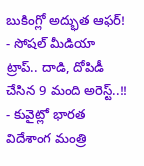బుకింగ్లో అద్భుత ఆఫర్!
- సోషల్ మీడియా ట్రాప్.. దాడి, దోపిడీ చేసిన 9 మంది అరెస్ట్..!!
- కువైట్లో భారత విదేశాంగ మంత్రి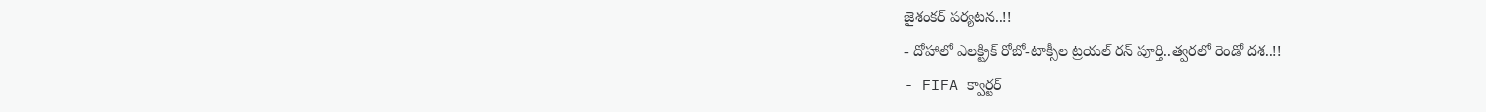జైశంకర్ పర్యటన..!!
- దోహాలో ఎలక్ట్రిక్ రోబో-టాక్సీల ట్రయల్ రన్ పూర్తి..త్వరలో రెండో దశ..!!
- FIFA క్వార్టర్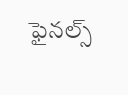ఫైనల్స్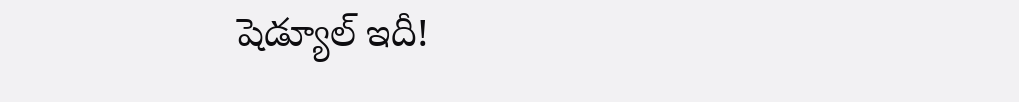షెడ్యూల్ ఇదీ!